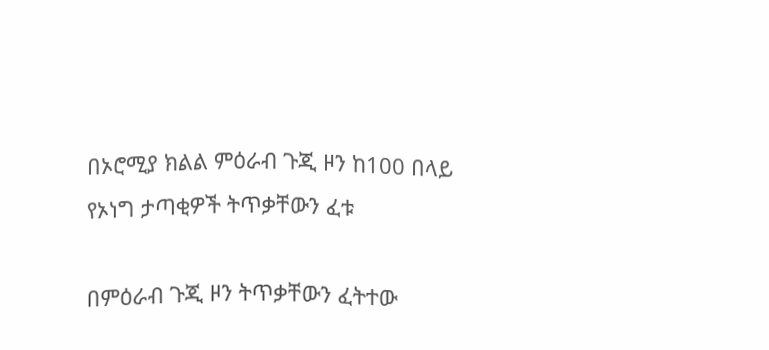በኦሮሚያ ክልል ምዕራብ ጉጂ ዞን ከ100 በላይ የኦነግ ታጣቂዎች ትጥቃቸውን ፈቱ

በምዕራብ ጉጂ ዞን ትጥቃቸውን ፈትተው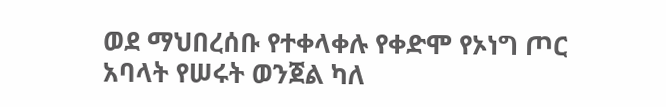ወደ ማህበረሰቡ የተቀላቀሉ የቀድሞ የኦነግ ጦር አባላት የሠሩት ወንጀል ካለ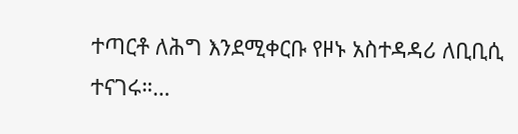ተጣርቶ ለሕግ እንደሚቀርቡ የዞኑ አስተዳዳሪ ለቢቢሲ ተናገሩ።…